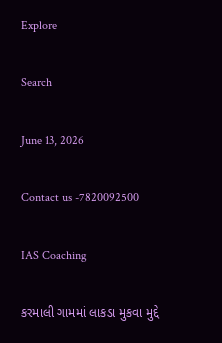Explore

Search

June 13, 2026

Contact us -7820092500

IAS Coaching

કરમાલી ગામમાં લાકડા મુકવા મુદ્દે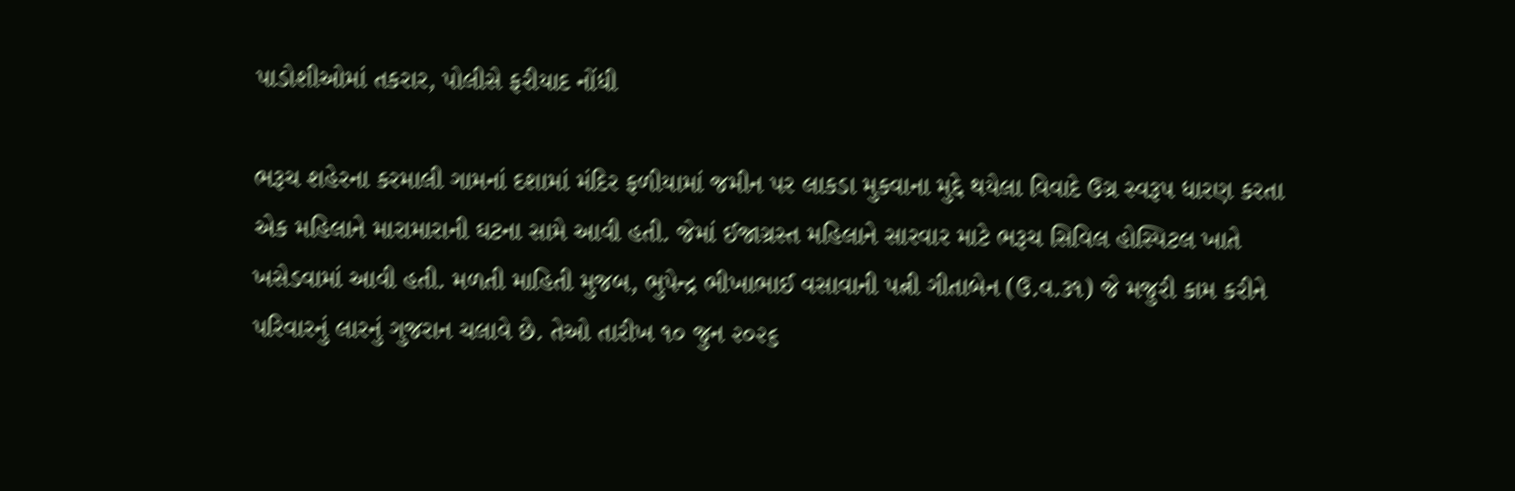પાડોશીઓમાં તકરાર, પોલીસે ફરીયાદ નોંધી

ભરૂચ શહેરના કરમાલી ગામનાં દશામાં મંદિર ફળીયામાં જમીન પર લાકડા મુકવાના મુદ્દે થયેલા વિવાદે ઉગ્ર સ્વરૂપ ધારણ કરતા એક મહિલાને મારામારાની ઘટના સામે આવી હતી. જેમાં ઈજાગ્રસ્ત મહિલાને સારવાર માટે ભરૂચ સિવિલ હોસ્પિટલ ખાતે ખસેડવામાં આવી હતી. મળતી માહિતી મુજબ, ભુપેન્દ્ર ભીખાભાઈ વસાવાની પત્ની ગીતાબેન (ઉ.વ.૩૧) જે મજુરી કામ કરીને પરિવારનું લારનું ગુજરાન ચલાવે છે. તેઓ તારીખ ૧૦ જુન ૨૦૨૬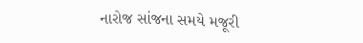નારોજ સાંજના સમયે મજૂરી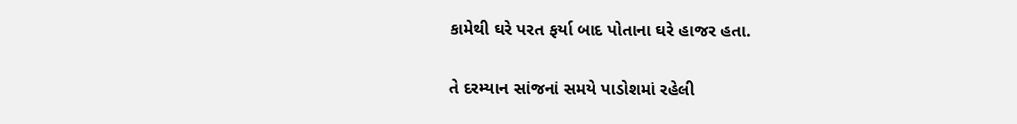કામેથી ઘરે પરત ફર્યા બાદ પોતાના ઘરે હાજર હતા.

તે દરમ્યાન સાંજનાં સમયે પાડોશમાં રહેલી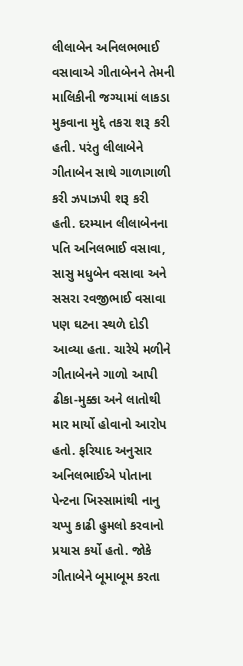લીલાબેન અનિલભભાઈ વસાવાએ ગીતાબેનને તેમની માલિકીની જગ્યામાં લાકડા મુકવાના મુદ્દે તકરા શરૂ કરી હતી. પરંતુ લીલાબેને ગીતાબેન સાથે ગાળાગાળી કરી ઝપાઝપી શરૂ કરી હતી. દરમ્યાન લીલાબેનના પતિ અનિલભાઈ વસાવા, સાસુ મધુબેન વસાવા અને સસરા રવજીભાઈ વસાવા પણ ઘટના સ્થળે દોડી આવ્યા હતા. ચારેયે મળીને ગીતાબેનને ગાળો આપી ઢીકા-મુક્કા અને લાતોથી માર માર્યો હોવાનો આરોપ હતો. ફરિયાદ અનુસાર અનિલભાઈએ પોતાના પેન્ટના ખિસ્સામાંથી નાનુ ચપ્પુ કાઢી હુમલો કરવાનો પ્રયાસ કર્યો હતો. જોકે ગીતાબેને બૂમાબૂમ કરતા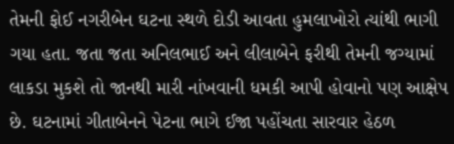તેમની ફોઈ નગરીબેન ઘટના સ્થળે દોડી આવતા હુમલાખોરો ત્યાંથી ભાગી ગયા હતા. જતા જતા અનિલભાઈ અને લીલાબેને ફરીથી તેમની જગ્યામાં લાકડા મુકશે તો જાનથી મારી નાંખવાની ધમકી આપી હોવાનો પણ આક્ષેપ છે. ઘટનામાં ગીતાબેનને પેટના ભાગે ઈજા પહોંચતા સારવાર હેઠળ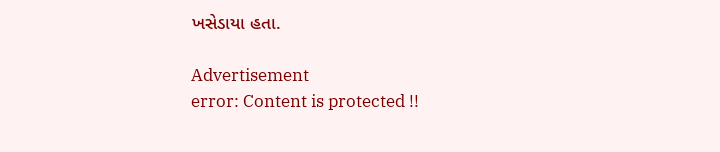ખસેડાયા હતા.

Advertisement
error: Content is protected !!